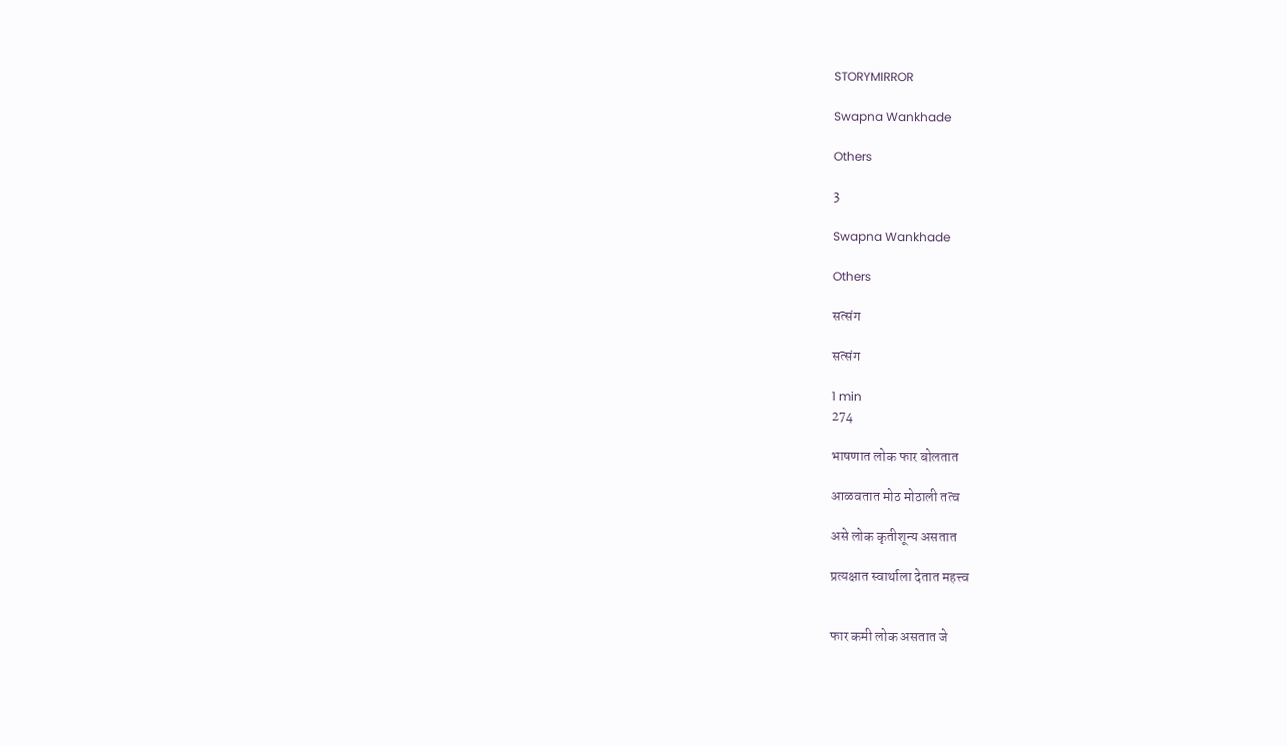STORYMIRROR

Swapna Wankhade

Others

3

Swapna Wankhade

Others

सत्संग

सत्संग

1 min
274

भाषणात लोक फार बोलतात

आळवतात मोठ मोठाली तत्व

असे लोक कृतीशून्य असतात

प्रत्यक्षात स्वार्थाला देतात महत्त्व


फार कमी लोक असतात जे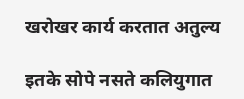खरोखर कार्य करतात अतुल्य

इतके सोपे नसते कलियुगात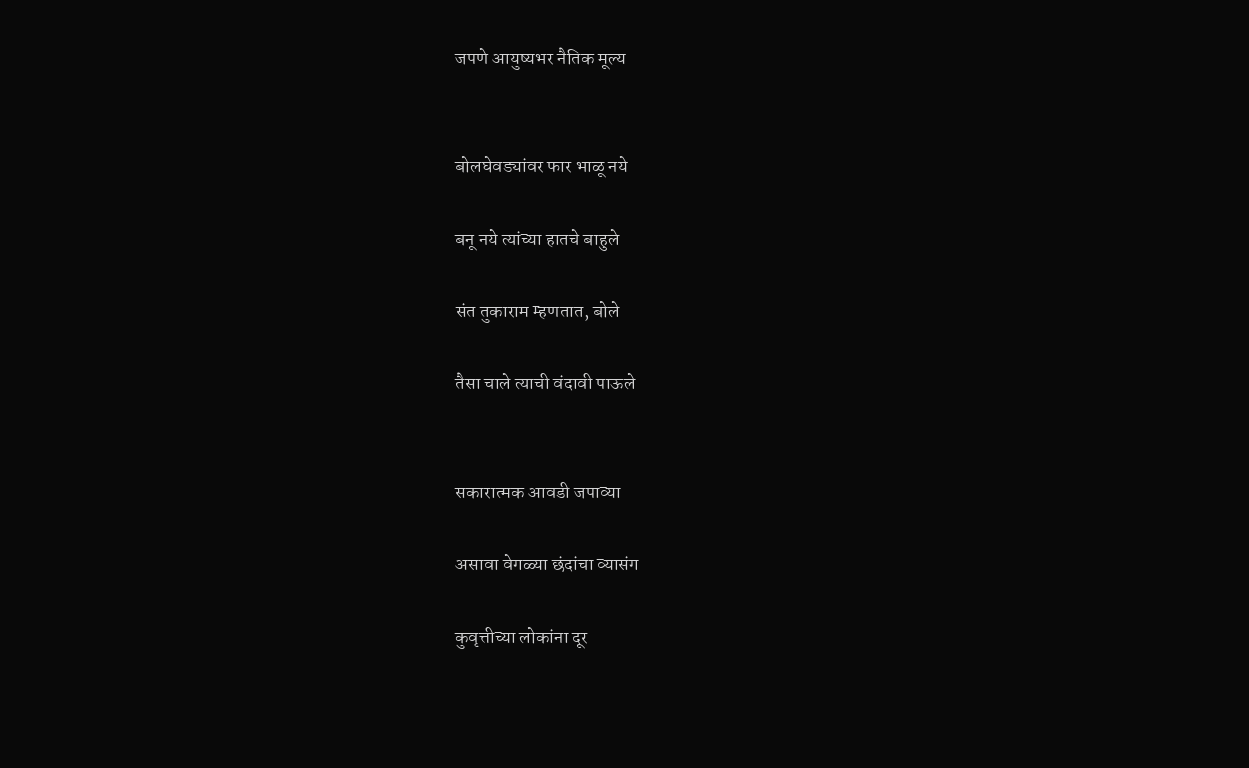जपणे आयुष्यभर नैतिक मूल्य


बोलघेवड्यांवर फार भाळू नये

बनू नये त्यांच्या हातचे बाहुले

संत तुकाराम म्हणतात, बोले

तैसा चाले त्याची वंदावी पाऊले


सकारात्मक आवडी जपाव्या

असावा वेगळ्या छंदांचा व्यासंग

कुवृत्तीच्या लोकांना दूर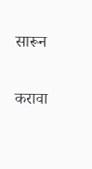सारून

करावा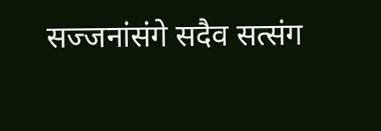सज्जनांसंगे सदैव सत्संग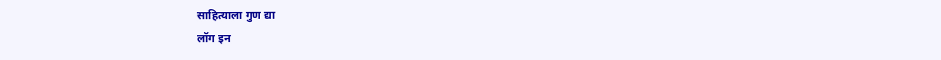साहित्याला गुण द्या
लॉग इन